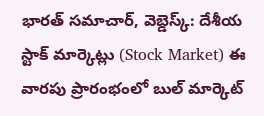భారత్ సమాచార్, వెబ్డెస్క్: దేశీయ స్టాక్ మార్కెట్లు (Stock Market) ఈ వారపు ప్రారంభంలో బుల్ మార్కెట్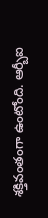శక్తివంతంగా ఉంటోంది. ఆర్బీఐ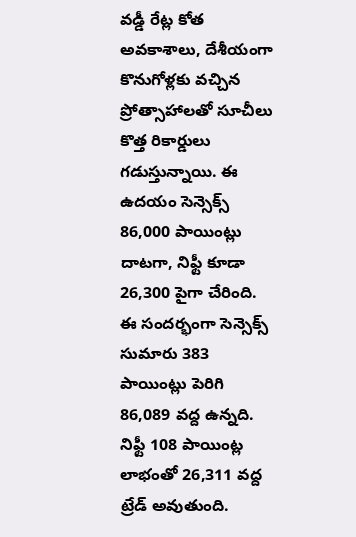వడ్డీ రేట్ల కోత అవకాశాలు, దేశీయంగా కొనుగోళ్లకు వచ్చిన ప్రోత్సాహాలతో సూచీలు కొత్త రికార్డులు గడుస్తున్నాయి. ఈ ఉదయం సెన్సెక్స్ 86,000 పాయింట్లు దాటగా, నిఫ్టీ కూడా 26,300 పైగా చేరింది.
ఈ సందర్భంగా సెన్సెక్స్ సుమారు 383 పాయింట్లు పెరిగి 86,089 వద్ద ఉన్నది. నిఫ్టీ 108 పాయింట్ల లాభంతో 26,311 వద్ద ట్రేడ్ అవుతుంది.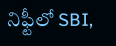నిఫ్టీలో SBI,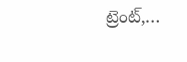ట్రెంట్,…